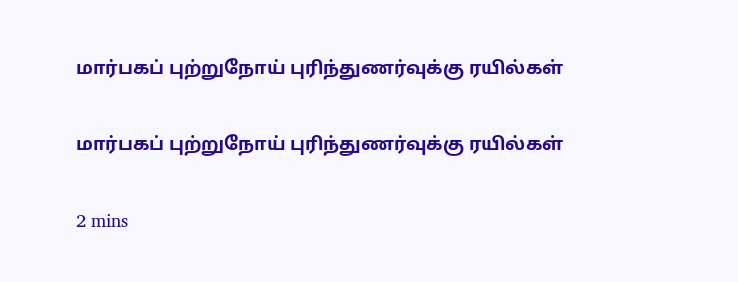மார்பகப் புற்றுநோய் புரிந்துணர்வுக்கு ரயில்கள்

மார்பகப் புற்றுநோய் புரிந்துணர்வுக்கு ரயில்கள்

2 mins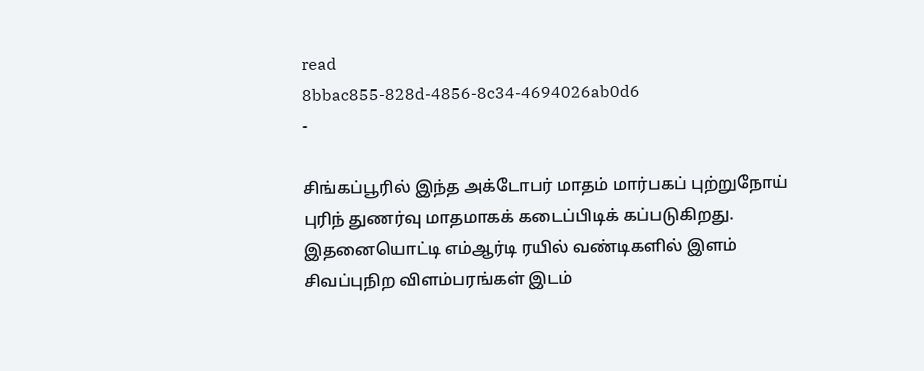read
8bbac855-828d-4856-8c34-4694026ab0d6
-

சிங்கப்பூரில் இந்த அக்டோபர் மாதம் மார்பகப் புற்றுநோய் புரிந் துணர்வு மாதமாகக் கடைப்பிடிக் கப்படுகிறது. இதனையொட்டி எம்ஆர்டி ரயில் வண்டிகளில் இளம் சிவப்புநிற விளம்பரங்கள் இடம்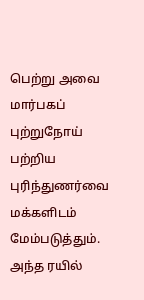பெற்று அவை மார்பகப் புற்றுநோய் பற்றிய புரிந்துணர்வை மக்களிடம் மேம்படுத்தும். அந்த ரயில்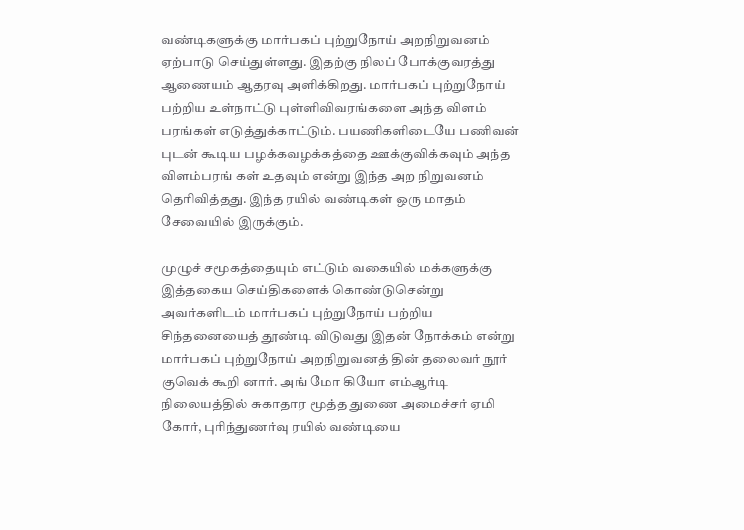வண்டிகளுக்கு மார்பகப் புற்றுநோய் அறநிறுவனம் ஏற்பாடு செய்துள்ளது. இதற்கு நிலப் போக்குவரத்து ஆணையம் ஆதரவு அளிக்கிறது. மார்பகப் புற்றுநோய் பற்றிய உள்நாட்டு புள்ளிவிவரங்களை அந்த விளம் பரங்கள் எடுத்துக்காட்டும். பயணிகளிடையே பணிவன் புடன் கூடிய பழக்கவழக்கத்தை ஊக்குவிக்கவும் அந்த விளம்பரங் கள் உதவும் என்று இந்த அற நிறுவனம் தெரிவித்தது. இந்த ரயில் வண்டிகள் ஒரு மாதம் சேவையில் இருக்கும்.

முழுச் சமூகத்தையும் எட்டும் வகையில் மக்களுக்கு இத்தகைய செய்திகளைக் கொண்டுசென்று அவர்களிடம் மார்பகப் புற்றுநோய் பற்றிய சிந்தனையைத் தூண்டி விடுவது இதன் நோக்கம் என்று மார்பகப் புற்றுநோய் அறநிறுவனத் தின் தலைவர் நூர் குவெக் கூறி னார். அங் மோ கியோ எம்ஆர்டி நிலையத்தில் சுகாதார மூத்த துணை அமைச்சர் ஏமி கோர், புரிந்துணர்வு ரயில் வண்டியை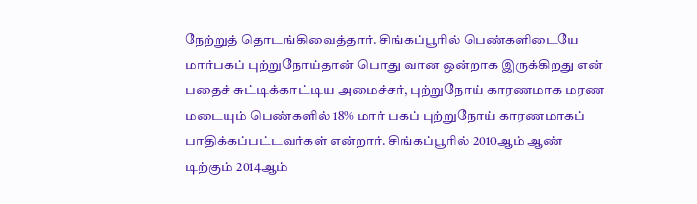நேற்றுத் தொடங்கிவைத்தார். சிங்கப்பூரில் பெண்களிடையே மார்பகப் புற்றுநோய்தான் பொது வான ஒன்றாக இருக்கிறது என் பதைச் சுட்டிக்காட்டிய அமைச்சர், புற்றுநோய் காரணமாக மரண மடையும் பெண்களில் 18% மார் பகப் புற்றுநோய் காரணமாகப் பாதிக்கப்பட்டவர்கள் என்றார். சிங்கப்பூரில் 2010ஆம் ஆண் டிற்கும் 2014ஆம்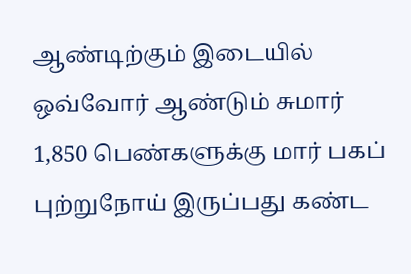ஆண்டிற்கும் இடையில் ஒவ்வோர் ஆண்டும் சுமார் 1,850 பெண்களுக்கு மார் பகப் புற்றுநோய் இருப்பது கண்ட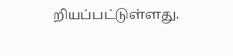றியப்பட்டுள்ளது.